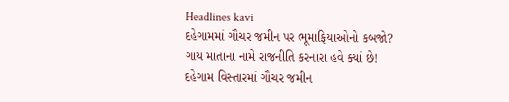Headlines kavi
દહેગામમાં ગૌચર જમીન પર ભૂમાફિયાઓનો કબજો?
ગાય માતાના નામે રાજનીતિ કરનારા હવે ક્યાં છે!
દહેગામ વિસ્તારમાં ગૌચર જમીન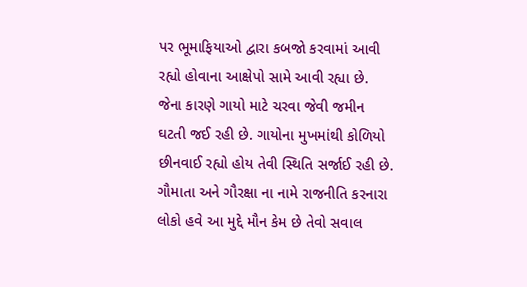પર ભૂમાફિયાઓ દ્વારા કબજો કરવામાં આવી રહ્યો હોવાના આક્ષેપો સામે આવી રહ્યા છે. જેના કારણે ગાયો માટે ચરવા જેવી જમીન ઘટતી જઈ રહી છે. ગાયોના મુખમાંથી કોળિયો છીનવાઈ રહ્યો હોય તેવી સ્થિતિ સર્જાઈ રહી છે.
ગૌમાતા અને ગૌરક્ષા ના નામે રાજનીતિ કરનારા લોકો હવે આ મુદ્દે મૌન કેમ છે તેવો સવાલ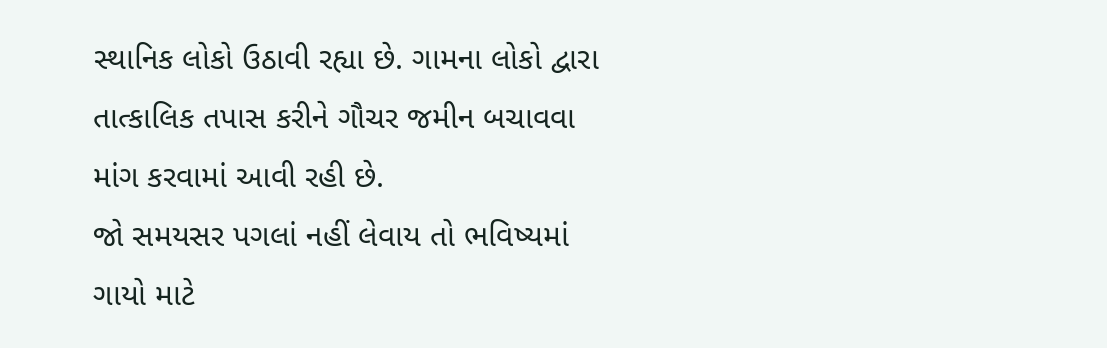સ્થાનિક લોકો ઉઠાવી રહ્યા છે. ગામના લોકો દ્વારા તાત્કાલિક તપાસ કરીને ગૌચર જમીન બચાવવા માંગ કરવામાં આવી રહી છે.
જો સમયસર પગલાં નહીં લેવાય તો ભવિષ્યમાં ગાયો માટે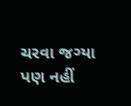ચરવા જગ્યા પણ નહીં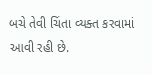બચે તેવી ચિંતા વ્યક્ત કરવામાં આવી રહી છે.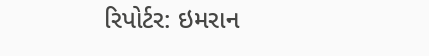રિપોર્ટર: ઇમરાન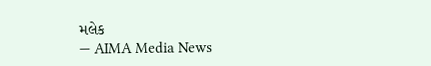મલેક
— AIMA Media News